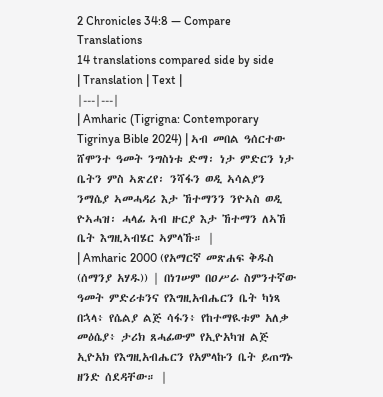2 Chronicles 34:8 — Compare Translations
14 translations compared side by side
| Translation | Text |
|---|---|
| Amharic (Tigrigna: Contemporary Tigrinya Bible 2024) | ኣብ መበል ዓሰርተው ሸሞንተ ዓመት ንግስነቱ ድማ፡ ነታ ምድርን ነታ ቤትን ምስ ኣጽረየ፡ ንሻፋን ወዲ ኣሳልያን ንማሴያ ኣመሓዳሪ እታ ኸተማንን ንዮኣስ ወዲ ዮኣሓዝ፡ ሓላፊ ኣብ ዙርያ እታ ኸተማን ለኣኸ ቤት እግዚኣብሄር ኣምላኹ። |
| Amharic 2000 (የአማርኛ መጽሐፍ ቅዱስ (ሰማንያ አሃዱ)) | በነገሠም በዐሥራ ስምንተኛው ዓመት ምድሪቱንና የእግዚአብሔርን ቤት ካነጻ በኋላ፥ የሴልያ ልጅ ሳፋን፥ የከተማዪቱም አለቃ መዕሴያ፥ ታሪክ ጸሓፊውም የኢዮአካዝ ልጅ ኢዮአክ የእግዚአብሔርን የአምላኩን ቤት ይጠግኑ ዘንድ ሰደዳቸው። |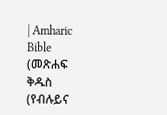| Amharic Bible (መጽሐፍ ቅዱስ (የብሉይና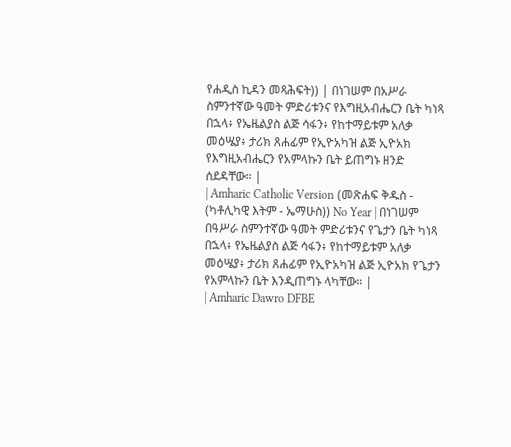የሐዲስ ኪዳን መጻሕፍት)) | በነገሠም በአሥራ ስምንተኛው ዓመት ምድሪቱንና የእግዚአብሔርን ቤት ካነጻ በኋላ፥ የኤዜልያስ ልጅ ሳፋን፥ የከተማይቱም አለቃ መዕሤያ፥ ታሪክ ጸሐፊም የኢዮአካዝ ልጅ ኢዮአክ የእግዚአብሔርን የአምላኩን ቤት ይጠግኑ ዘንድ ሰደዳቸው። |
| Amharic Catholic Version (መጽሐፍ ቅዱስ - (ካቶሊካዊ እትም - ኤማሁስ)) No Year | በነገሠም በዓሥራ ስምንተኛው ዓመት ምድሪቱንና የጌታን ቤት ካነጻ በኋላ፥ የኤዜልያስ ልጅ ሳፋን፥ የከተማይቱም አለቃ መዕሤያ፥ ታሪክ ጸሐፊም የኢዮአካዝ ልጅ ኢዮአክ የጌታን የአምላኩን ቤት እንዲጠግኑ ላካቸው። |
| Amharic Dawro DFBE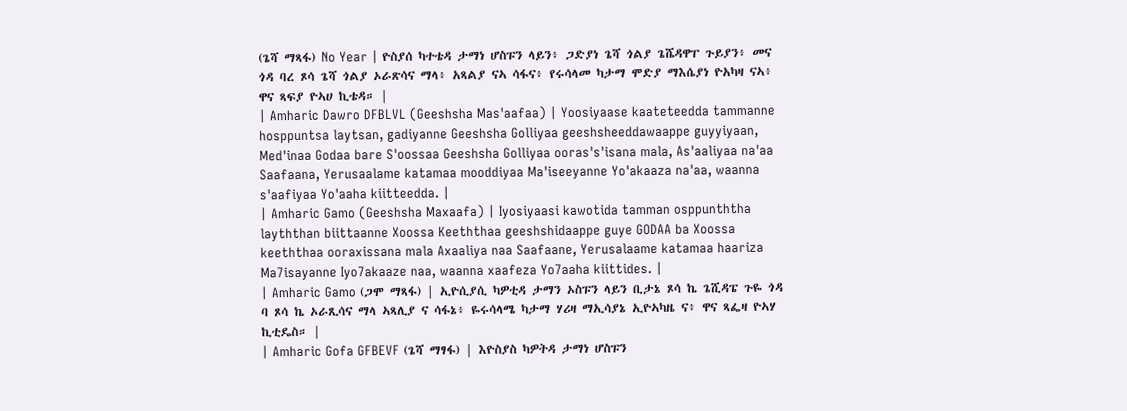(ጌሻ ማጻፋ) No Year | ዮስያሰ ካተቴዳ ታማነ ሆስፑን ላይን፥ ጋድያነ ጌሻ ጎልያ ጌሼዳዋፐ ጉይያን፥ መና ጎዳ ባረ ጾሳ ጌሻ ጎልያ ኦራጽሳና ማላ፥ አጻልያ ናኣ ሳፋና፥ የሩሳላመ ካታማ ሞድያ ማእሴያነ ዮአካዛ ናኣ፥ ዋና ጻፍያ ዮኣሀ ኪቴዳ። |
| Amharic Dawro DFBLVL (Geeshsha Mas'aafaa) | Yoosiyaase kaateteedda tammanne hosppuntsa laytsan, gadiyanne Geeshsha Golliyaa geeshsheeddawaappe guyyiyaan, Med'inaa Godaa bare S'oossaa Geeshsha Golliyaa ooras's'isana mala, As'aaliyaa na'aa Saafaana, Yerusaalame katamaa mooddiyaa Ma'iseeyanne Yo'akaaza na'aa, waanna s'aafiyaa Yo'aaha kiitteedda. |
| Amharic Gamo (Geeshsha Maxaafa) | Iyosiyaasi kawotida tamman osppunththa layththan biittaanne Xoossa Keeththaa geeshshidaappe guye GODAA ba Xoossa keeththaa ooraxissana mala Axaaliya naa Saafaane, Yerusalaame katamaa haariza Ma7isayanne Iyo7akaaze naa, waanna xaafeza Yo7aaha kiittides. |
| Amharic Gamo (ጋሞ ማጻፋ) | ኢዮሲያሲ ካዎቲዳ ታማን ኦስፑን ላይን ቢታኔ ጾሳ ኬ ጌሺዳፔ ጉዬ ጎዳ ባ ጾሳ ኬ ኦራጺሳና ማላ ኣጻሊያ ና ሳፋኔ፥ ዬሩሳላሜ ካታማ ሃሪዛ ማኢሳያኔ ኢዮኣካዜ ና፥ ዋና ጻፌዛ ዮኣሃ ኪቲዴስ። |
| Amharic Gofa GFBEVF (ጌሻ ማፃፋ) | እዮስያስ ካዎትዳ ታማነ ሆስፑን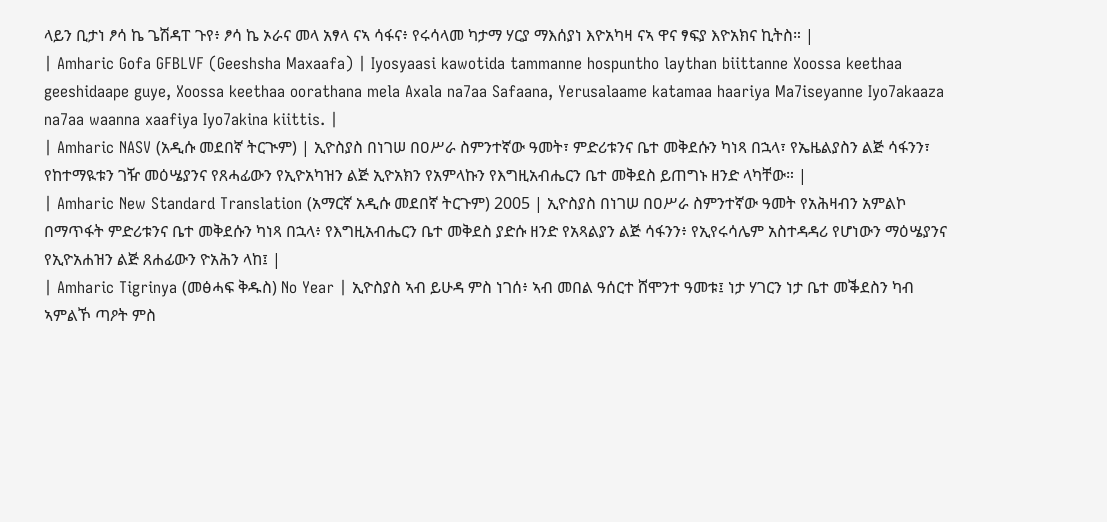ላይን ቢታነ ፆሳ ኬ ጌሽዳፐ ጉየ፥ ፆሳ ኬ ኦራና መላ አፃላ ናኣ ሳፋና፥ የሩሳላመ ካታማ ሃርያ ማእሰያነ እዮአካዛ ናኣ ዋና ፃፍያ እዮአክና ኪትስ። |
| Amharic Gofa GFBLVF (Geeshsha Maxaafa) | Iyosyaasi kawotida tammanne hospuntho laythan biittanne Xoossa keethaa geeshidaape guye, Xoossa keethaa oorathana mela Axala na7aa Safaana, Yerusalaame katamaa haariya Ma7iseyanne Iyo7akaaza na7aa waanna xaafiya Iyo7akina kiittis. |
| Amharic NASV (አዲሱ መደበኛ ትርጒም) | ኢዮስያስ በነገሠ በዐሥራ ስምንተኛው ዓመት፣ ምድሪቱንና ቤተ መቅደሱን ካነጻ በኋላ፣ የኤዜልያስን ልጅ ሳፋንን፣ የከተማዪቱን ገዥ መዕሤያንና የጸሓፊውን የኢዮአካዝን ልጅ ኢዮአክን የአምላኩን የእግዚአብሔርን ቤተ መቅደስ ይጠግኑ ዘንድ ላካቸው። |
| Amharic New Standard Translation (አማርኛ አዲሱ መደበኛ ትርጉም) 2005 | ኢዮስያስ በነገሠ በዐሥራ ስምንተኛው ዓመት የአሕዛብን አምልኮ በማጥፋት ምድሪቱንና ቤተ መቅደሱን ካነጻ በኋላ፥ የእግዚአብሔርን ቤተ መቅደስ ያድሱ ዘንድ የአጻልያን ልጅ ሳፋንን፥ የኢየሩሳሌም አስተዳዳሪ የሆነውን ማዕሤያንና የኢዮአሐዝን ልጅ ጸሐፊውን ዮአሕን ላከ፤ |
| Amharic Tigrinya (መፅሓፍ ቅዱስ) No Year | ኢዮስያስ ኣብ ይሁዳ ምስ ነገሰ፥ ኣብ መበል ዓሰርተ ሸሞንተ ዓመቱ፤ ነታ ሃገርን ነታ ቤተ መቕደስን ካብ ኣምልኾ ጣዖት ምስ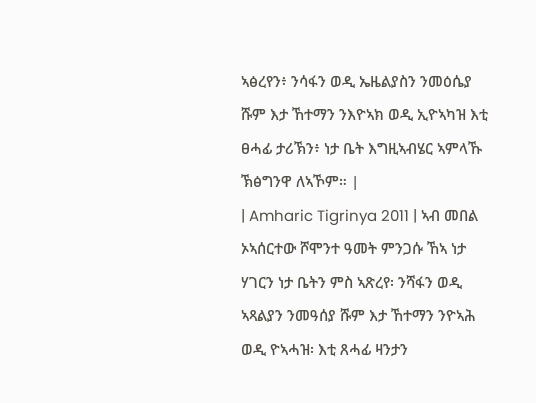ኣፅረየን፥ ንሳፋን ወዲ ኤዜልያስን ንመዕሴያ ሹም እታ ኸተማን ንእዮኣክ ወዲ ኢዮኣካዝ እቲ ፀሓፊ ታሪኽን፥ ነታ ቤት እግዚኣብሄር ኣምላኹ ኽፅግንዋ ለኣኾም። |
| Amharic Tigrinya 2011 | ኣብ መበል ኦኣሰርተው ሾሞንተ ዓመት ምንጋሱ ኸኣ ነታ ሃገርን ነታ ቤትን ምስ ኣጽረየ፡ ንሻፋን ወዲ ኣጻልያን ንመዓሰያ ሹም እታ ኸተማን ንዮኣሕ ወዲ ዮኣሓዝ፡ እቲ ጸሓፊ ዛንታን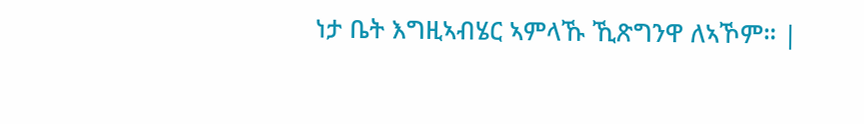ነታ ቤት እግዚኣብሄር ኣምላኹ ኺጽግንዋ ለኣኾም። |